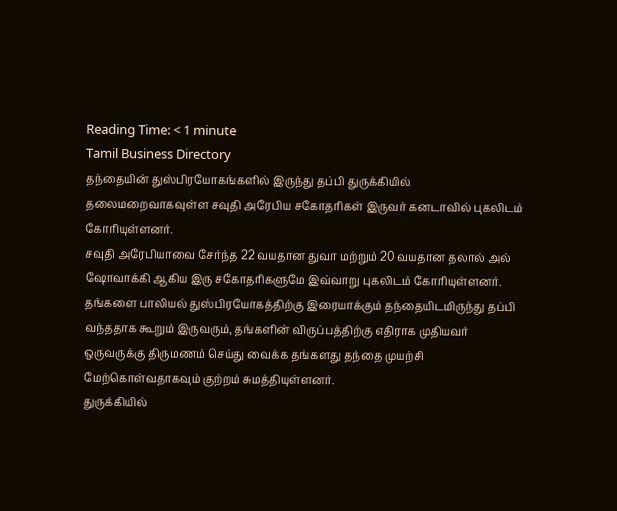Reading Time: < 1 minute
Tamil Business Directory
தந்தையின் துஸ்பிரயோகங்களில் இருந்து தப்பி துருக்கியில் தலைமறைவாகவுள்ள சவுதி அரேபிய சகோதரிகள் இருவர் கனடாவில் புகலிடம் கோரியுள்ளனர்.
சவுதி அரேபியாவை சேர்ந்த 22 வயதான துவா மற்றும் 20 வயதான தலால் அல் ஷோவாக்கி ஆகிய இரு சகோதரிகளுமே இவ்வாறு புகலிடம் கோரியுள்ளனர்.
தங்களை பாலியல் துஸ்பிரயோகத்திற்கு இரையாக்கும் தந்தையிடமிருந்து தப்பி வந்ததாக கூறும் இருவரும், தங்களின் விருப்பத்திற்கு எதிராக முதியவர் ஒருவருக்கு திருமணம் செய்து வைக்க தங்களது தந்தை முயற்சி மேற்கொள்வதாகவும் குற்றம் சுமத்தியுள்ளனர்.
துருக்கியில்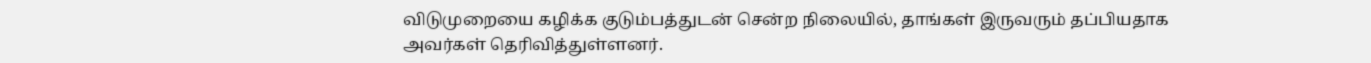விடுமுறையை கழிக்க குடும்பத்துடன் சென்ற நிலையில், தாங்கள் இருவரும் தப்பியதாக அவர்கள் தெரிவித்துள்ளனர்.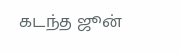கடந்த ஜூன்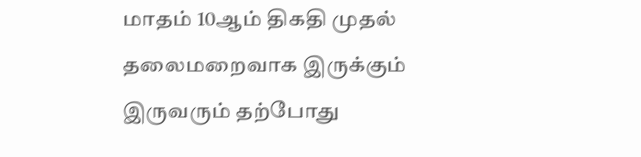மாதம் 10ஆம் திகதி முதல் தலைமறைவாக இருக்கும் இருவரும் தற்போது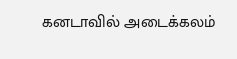கனடாவில் அடைக்கலம்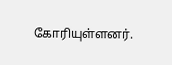கோரியுள்ளனர்.